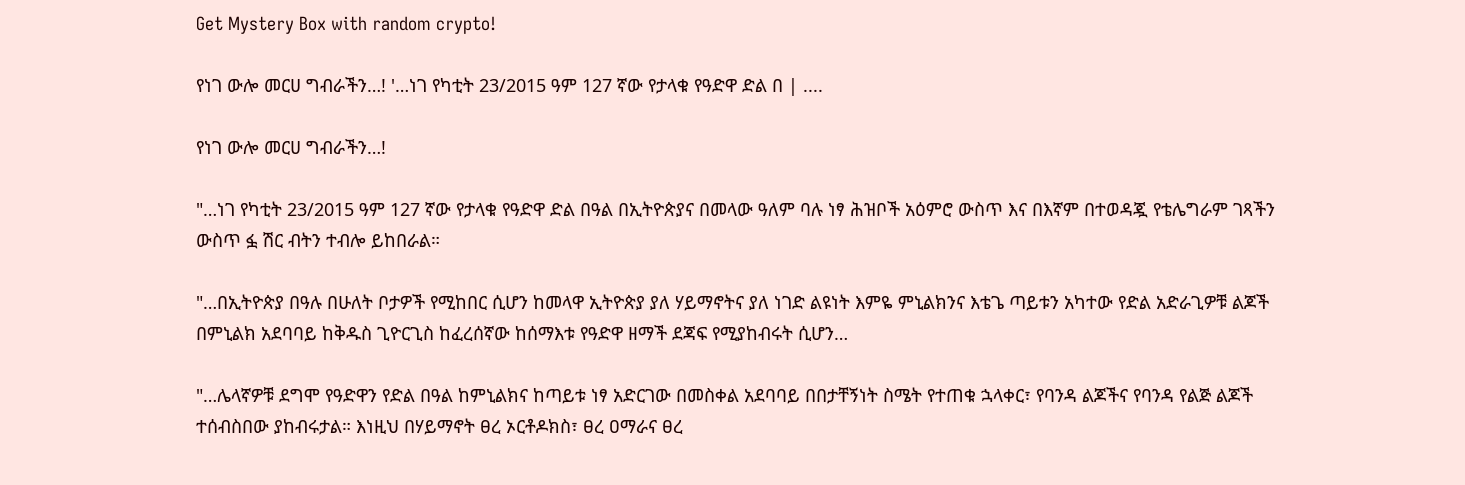Get Mystery Box with random crypto!

የነገ ውሎ መርሀ ግብራችን…! '…ነገ የካቲት 23/2015 ዓም 127 ኛው የታላቁ የዓድዋ ድል በ | ....

የነገ ውሎ መርሀ ግብራችን…!

"…ነገ የካቲት 23/2015 ዓም 127 ኛው የታላቁ የዓድዋ ድል በዓል በኢትዮጵያና በመላው ዓለም ባሉ ነፃ ሕዝቦች አዕምሮ ውስጥ እና በእኛም በተወዳጇ የቴሌግራም ገጻችን ውስጥ ፏ ሽር ብትን ተብሎ ይከበራል።

"…በኢትዮጵያ በዓሉ በሁለት ቦታዎች የሚከበር ሲሆን ከመላዋ ኢትዮጵያ ያለ ሃይማኖትና ያለ ነገድ ልዩነት እምዬ ምኒልክንና እቴጌ ጣይቱን አካተው የድል አድራጊዎቹ ልጆች በምኒልክ አደባባይ ከቅዱስ ጊዮርጊስ ከፈረሰኛው ከሰማእቱ የዓድዋ ዘማች ደጃፍ የሚያከብሩት ሲሆን…

"…ሌላኛዎቹ ደግሞ የዓድዋን የድል በዓል ከምኒልክና ከጣይቱ ነፃ አድርገው በመስቀል አደባባይ በበታቸኝነት ስሜት የተጠቁ ኋላቀር፣ የባንዳ ልጆችና የባንዳ የልጅ ልጆች ተሰብስበው ያከብሩታል። እነዚህ በሃይማኖት ፀረ ኦርቶዶክስ፣ ፀረ ዐማራና ፀረ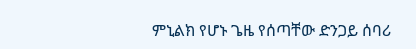ምኒልክ የሆኑ ጌዜ የሰጣቸው ድንጋይ ሰባሪ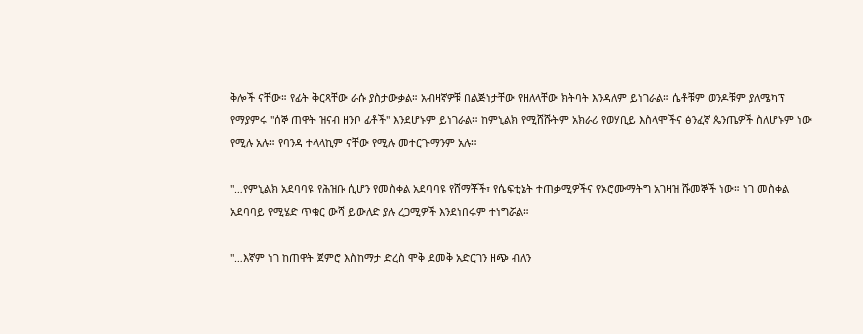ቅሎች ናቸው። የፊት ቅርጻቸው ራሱ ያስታውቃል። አብዛኛዎቹ በልጅነታቸው የዘለላቸው ክትባት እንዳለም ይነገራል። ሴቶቹም ወንዶቹም ያለሜካፕ የማያምሩ "ሰኞ ጠዋት ዝናብ ዘንቦ ፊቶች" እንደሆኑም ይነገራል። ከምኒልክ የሚሸሹትም አክራሪ የወሃቢይ እስላሞችና ፅንፈኛ ጴንጤዎች ስለሆኑም ነው የሚሉ አሉ። የባንዳ ተላላኪም ናቸው የሚሉ መተርጉማንም አሉ።

"…የምኒልክ አደባባዩ የሕዝቡ ሲሆን የመስቀል አደባባዩ የሸማቾች፣ የሴፍቲኔት ተጠቃሚዎችና የኦሮሙማትግ አገዛዝ ሹመኞች ነው። ነገ መስቀል አደባባይ የሚሄድ ጥቁር ውሻ ይውለድ ያሉ ረጋሚዎች እንደነበሩም ተነግሯል።

"…እኛም ነገ ከጠዋት ጀምሮ እስከማታ ድረስ ሞቅ ደመቅ አድርገን ዘጭ ብለን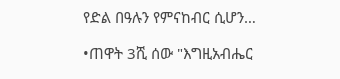የድል በዓሉን የምናከብር ሲሆን…

•ጠዋት 3ሺ ሰው "እግዚአብሔር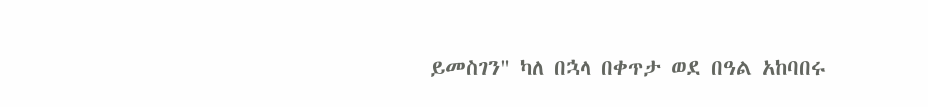ይመስገን" ካለ በኋላ በቀጥታ ወደ በዓል አከባበሩ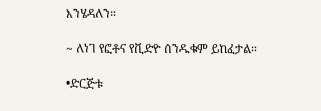እንሄዳለን።

~ ለነገ የፎቶና የቪድዮ ሰንዱቁም ይከፈታል።

•ድርጅቱ